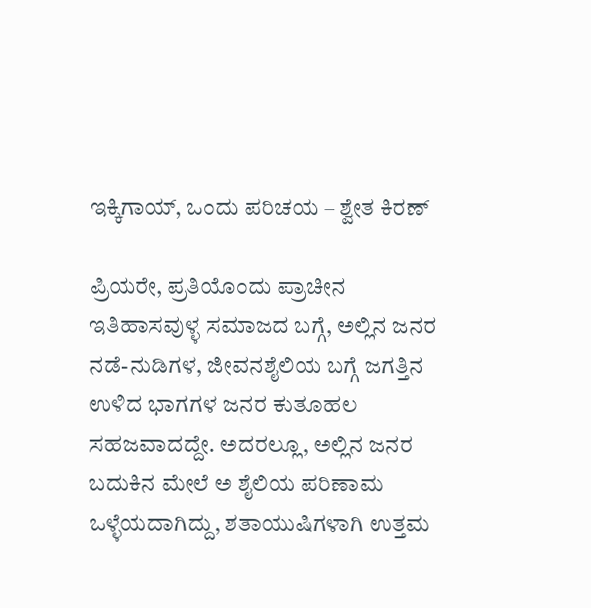ಇಕ್ಕಿಗಾಯ್, ಒಂದು ಪರಿಚಯ – ಶ್ವೇತ ಕಿರಣ್

ಪ್ರಿಯರೇ, ಪ್ರತಿಯೊಂದು ಪ್ರಾಚೀನ ಇತಿಹಾಸವುಳ್ಳ ಸಮಾಜದ ಬಗ್ಗೆ, ಅಲ್ಲಿನ ಜನರ ನಡೆ-ನುಡಿಗಳ, ಜೀವನಶೈಲಿಯ ಬಗ್ಗೆ ಜಗತ್ತಿನ ಉಳಿದ ಭಾಗಗಳ ಜನರ ಕುತೂಹಲ ಸಹಜವಾದದ್ದೇ. ಅದರಲ್ಲೂ, ಅಲ್ಲಿನ ಜನರ ಬದುಕಿನ ಮೇಲೆ ಅ ಶೈಲಿಯ ಪರಿಣಾಮ ಒಳ್ಳೆಯದಾಗಿದ್ದು, ಶತಾಯುಷಿಗಳಾಗಿ ಉತ್ತಮ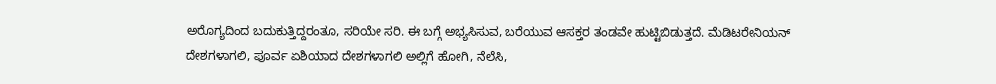ಅರೊಗ್ಯದಿಂದ ಬದುಕುತ್ತಿದ್ದರಂತೂ, ಸರಿಯೇ ಸರಿ. ಈ ಬಗ್ಗೆ ಅಭ್ಯಸಿಸುವ, ಬರೆಯುವ ಆಸಕ್ತರ ತಂಡವೇ ಹುಟ್ಟಿಬಿಡುತ್ತದೆ. ಮೆಡಿಟರೇನಿಯನ್ ದೇಶಗಳಾಗಲಿ, ಪೂರ್ವ ಏಶಿಯಾದ ದೇಶಗಳಾಗಲಿ ಅಲ್ಲಿಗೆ ಹೋಗಿ, ನೆಲೆಸಿ,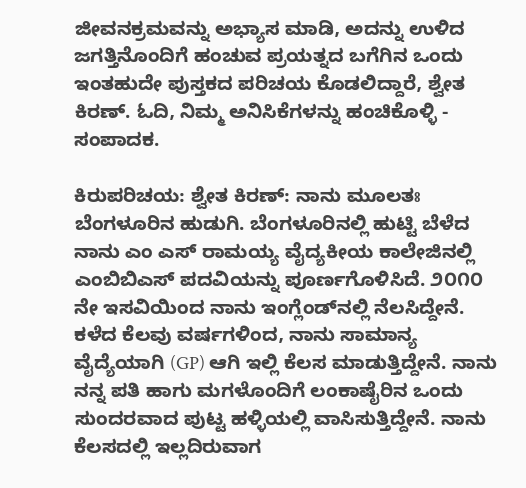ಜೀವನಕ್ರಮವನ್ನು ಅಭ್ಯಾಸ ಮಾಡಿ, ಅದನ್ನು ಉಳಿದ ಜಗತ್ತಿನೊಂದಿಗೆ ಹಂಚುವ ಪ್ರಯತ್ನದ ಬಗೆಗಿನ ಒಂದು ಇಂತಹುದೇ ಪುಸ್ತಕದ ಪರಿಚಯ ಕೊಡಲಿದ್ದಾರೆ, ಶ್ವೇತ ಕಿರಣ್. ಓದಿ, ನಿಮ್ಮ ಅನಿಸಿಕೆಗಳನ್ನು ಹಂಚಿಕೊಳ್ಳಿ - ಸಂಪಾದಕ.

ಕಿರುಪರಿಚಯ: ಶ್ವೇತ ಕಿರಣ್: ನಾನು ಮೂಲತಃ ಬೆಂಗಳೂರಿನ ಹುಡುಗಿ. ಬೆಂಗಳೂರಿನಲ್ಲಿ ಹುಟ್ಟಿ ಬೆಳೆದ ನಾನು ಎಂ ಎಸ್ ರಾಮಯ್ಯ ವೈದ್ಯಕೀಯ ಕಾಲೇಜಿನಲ್ಲಿ ಎಂಬಿಬಿಎಸ್ ಪದವಿಯನ್ನು ಪೂರ್ಣಗೊಳಿಸಿದೆ. ೨೦೧೦ ನೇ ಇಸವಿಯಿಂದ ನಾನು ಇಂಗ್ಲೆಂಡ್‌ನಲ್ಲಿ ನೆಲಸಿದ್ದೇನೆ. ಕಳೆದ ಕೆಲವು ವರ್ಷಗಳಿಂದ, ನಾನು ಸಾಮಾನ್ಯ ವೈದ್ಯೆಯಾಗಿ (GP) ಆಗಿ ಇಲ್ಲಿ ಕೆಲಸ ಮಾಡುತ್ತಿದ್ದೇನೆ. ನಾನು ನನ್ನ ಪತಿ ಹಾಗು ಮಗಳೊಂದಿಗೆ ಲಂಕಾಷೈರಿನ ಒಂದು ಸುಂದರವಾದ ಪುಟ್ಟ ಹಳ್ಳಿಯಲ್ಲಿ ವಾಸಿಸುತ್ತಿದ್ದೇನೆ. ನಾನು ಕೆಲಸದಲ್ಲಿ ಇಲ್ಲದಿರುವಾಗ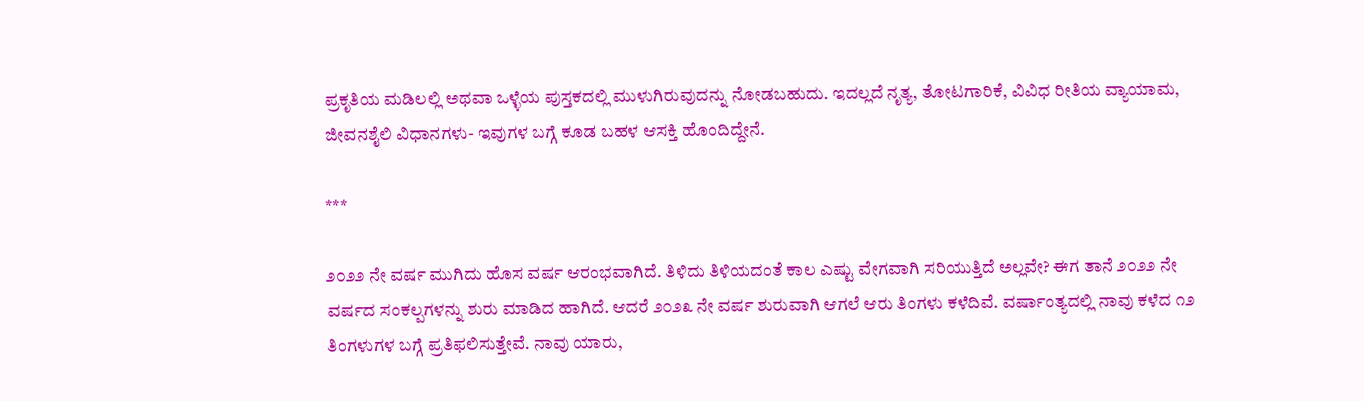ಪ್ರಕೃತಿಯ ಮಡಿಲಲ್ಲಿ ಅಥವಾ ಒಳ್ಳೆಯ ಪುಸ್ತಕದಲ್ಲಿ ಮುಳುಗಿರುವುದನ್ನು ನೋಡಬಹುದು. ಇದಲ್ಲದೆ ನೃತ್ಯ, ತೋಟಗಾರಿಕೆ, ವಿವಿಧ ರೀತಿಯ ವ್ಯಾಯಾಮ, ಜೀವನಶೈಲಿ ವಿಧಾನಗಳು- ಇವುಗಳ ಬಗ್ಗೆ ಕೂಡ ಬಹಳ ಆಸಕ್ತಿ ಹೊಂದಿದ್ದೇನೆ.

***

೨೦೨೨ ನೇ ವರ್ಷ ಮುಗಿದು ಹೊಸ ವರ್ಷ ಆರಂಭವಾಗಿದೆ. ತಿಳಿದು ತಿಳಿಯದಂತೆ ಕಾಲ ಎಷ್ಟು ವೇಗವಾಗಿ ಸರಿಯುತ್ತಿದೆ ಅಲ್ಲವೇ? ಈಗ ತಾನೆ ೨೦೨೨ ನೇ ವರ್ಷದ ಸಂಕಲ್ಪಗಳನ್ನು ಶುರು ಮಾಡಿದ ಹಾಗಿದೆ. ಆದರೆ ೨೦೨೩ ನೇ ವರ್ಷ ಶುರುವಾಗಿ ಆಗಲೆ ಆರು ತಿಂಗಳು ಕಳೆದಿವೆ. ವರ್ಷಾಂತ್ಯದಲ್ಲಿ ನಾವು ಕಳೆದ ೧೨ ತಿಂಗಳುಗಳ ಬಗ್ಗೆ ಪ್ರತಿಫಲಿಸುತ್ತೇವೆ. ನಾವು ಯಾರು,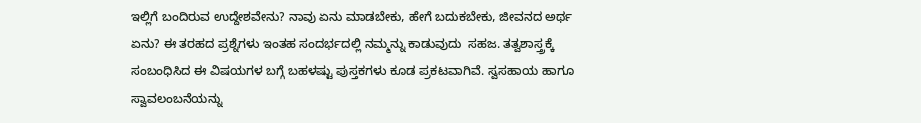ಇಲ್ಲಿಗೆ ಬಂದಿರುವ ಉದ್ದೇಶವೇನು? ನಾವು ಏನು ಮಾಡಬೇಕು, ಹೇಗೆ ಬದುಕಬೇಕು, ಜೀವನದ ಅರ್ಥ ಏನು? ಈ ತರಹದ ಪ್ರಶ್ನೆಗಳು ಇಂತಹ ಸಂದರ್ಭದಲ್ಲಿ ನಮ್ಮನ್ನು ಕಾಡುವುದು  ಸಹಜ. ತತ್ವಶಾಸ್ತ್ರಕ್ಕೆ ಸಂಬಂಧಿಸಿದ ಈ ವಿಷಯಗಳ ಬಗ್ಗೆ ಬಹಳಷ್ಟು ಪುಸ್ತಕಗಳು ಕೂಡ ಪ್ರಕಟವಾಗಿವೆ. ಸ್ವಸಹಾಯ ಹಾಗೂ ಸ್ವಾವಲಂಬನೆಯನ್ನು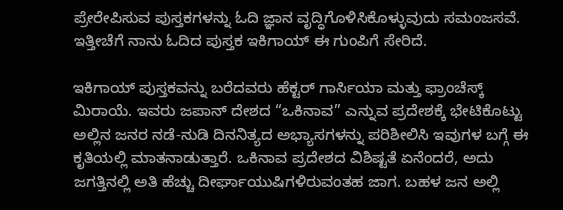ಪ್ರೇರೇಪಿಸುವ ಪುಸ್ತಕಗಳನ್ನು ಓದಿ ಜ್ಞಾನ ವೃದ್ಧಿಗೊಳಿಸಿಕೊಳ್ಳುವುದು ಸಮಂಜಸವೆ. ಇತ್ತೀಚೆಗೆ ನಾನು ಓದಿದ ಪುಸ್ತಕ ಇಕಿಗಾಯ್ ಈ ಗುಂಪಿಗೆ ಸೇರಿದೆ.

ಇಕಿಗಾಯ್‌ ಪುಸ್ತಕವನ್ನು ಬರೆದವರು ಹೆಕ್ಟರ್ ಗಾರ್ಸಿಯಾ ಮತ್ತು ಫ್ರಾಂಚೆಸ್ಕ್ ಮಿರಾಯೆ. ಇವರು ಜಪಾನ್ ದೇಶದ “ಒಕಿನಾವ” ಎನ್ನುವ ಪ್ರದೇಶಕ್ಕೆ ಭೇಟಿಕೊಟ್ಟು ಅಲ್ಲಿನ ಜನರ ನಡೆ-ನುಡಿ ದಿನನಿತ್ಯದ ಅಭ್ಯಾಸಗಳನ್ನು ಪರಿಶೀಲಿಸಿ ಇವುಗಳ ಬಗ್ಗೆ ಈ ಕೃತಿಯಲ್ಲಿ ಮಾತನಾಡುತ್ತಾರೆ. ಒಕಿನಾವ ಪ್ರದೇಶದ ವಿಶಿಷ್ಟತೆ ಏನೆಂದರೆ, ಅದು ಜಗತ್ತಿನಲ್ಲಿ ಅತಿ ಹೆಚ್ಚು ದೀರ್ಘಾಯುಷಿಗಳಿರುವಂತಹ ಜಾಗ. ಬಹಳ ಜನ ಅಲ್ಲಿ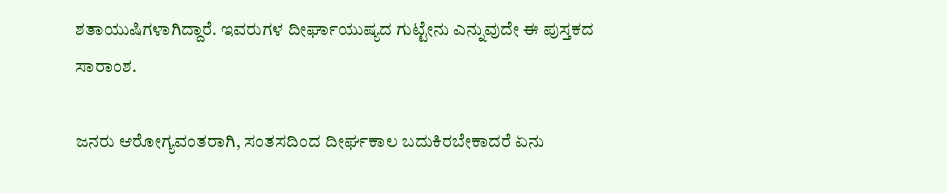ಶತಾಯುಷಿಗಳಾಗಿದ್ದಾರೆ. ಇವರುಗಳ ದೀರ್ಘಾಯುಷ್ಯದ ಗುಟ್ಟೇನು ಎನ್ನುವುದೇ ಈ ಪುಸ್ತಕದ ಸಾರಾಂಶ.

ಜನರು ಆರೋಗ್ಯವಂತರಾಗಿ, ಸಂತಸದಿಂದ ದೀರ್ಘಕಾಲ ಬದುಕಿರಬೇಕಾದರೆ ಏನು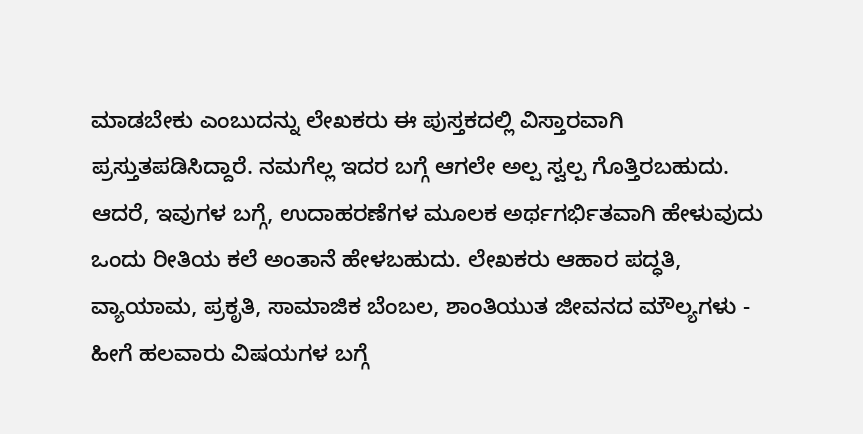ಮಾಡಬೇಕು ಎಂಬುದನ್ನು ಲೇಖಕರು ಈ ಪುಸ್ತಕದಲ್ಲಿ ವಿಸ್ತಾರವಾಗಿ ಪ್ರಸ್ತುತಪಡಿಸಿದ್ದಾರೆ. ನಮಗೆಲ್ಲ ಇದರ ಬಗ್ಗೆ ಆಗಲೇ ಅಲ್ಪ ಸ್ವಲ್ಪ ಗೊತ್ತಿರಬಹುದು. ಆದರೆ, ಇವುಗಳ ಬಗ್ಗೆ, ಉದಾಹರಣೆಗಳ ಮೂಲಕ ಅರ್ಥಗರ್ಭಿತವಾಗಿ ಹೇಳುವುದು ಒಂದು ರೀತಿಯ ಕಲೆ ಅಂತಾನೆ ಹೇಳಬಹುದು. ಲೇಖಕರು ಆಹಾರ ಪದ್ಧತಿ, ವ್ಯಾಯಾಮ, ಪ್ರಕೃತಿ, ಸಾಮಾಜಿಕ ಬೆಂಬಲ, ಶಾಂತಿಯುತ ಜೀವನದ ಮೌಲ್ಯಗಳು - ಹೀಗೆ ಹಲವಾರು ವಿಷಯಗಳ ಬಗ್ಗೆ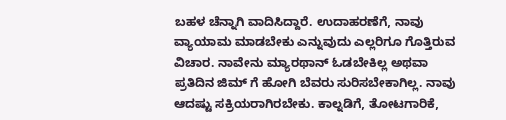ಬಹಳ ಚೆನ್ನಾಗಿ ವಾದಿಸಿದ್ದಾರೆ. ಉದಾಹರಣೆಗೆ, ನಾವು ವ್ಯಾಯಾಮ ಮಾಡಬೇಕು ಎನ್ನುವುದು ಎಲ್ಲರಿಗೂ ಗೊತ್ತಿರುವ ವಿಚಾರ. ನಾವೇನು ಮ್ಯಾರಥಾನ್ ಓಡಬೇಕಿಲ್ಲ ಅಥವಾ ಪ್ರತಿದಿನ ಜಿಮ್ ಗೆ ಹೋಗಿ ಬೆವರು ಸುರಿಸಬೇಕಾಗಿಲ್ಲ. ನಾವು ಆದಷ್ಟು ಸಕ್ರಿಯರಾಗಿರಬೇಕು. ಕಾಲ್ನಡಿಗೆ, ತೋಟಗಾರಿಕೆ,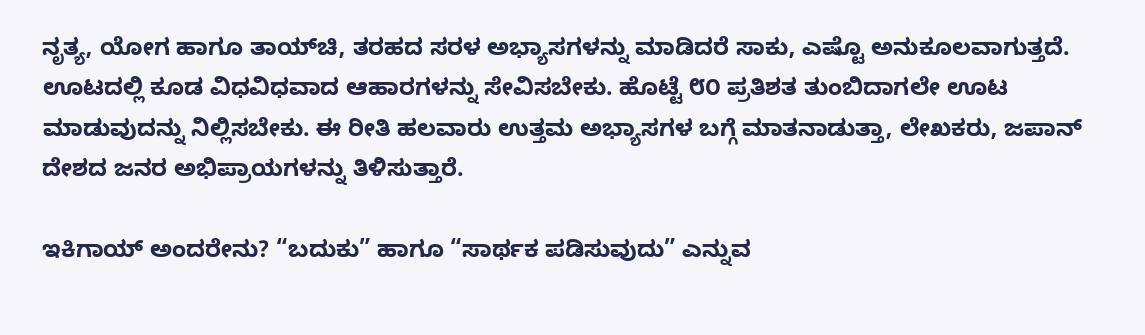ನೃತ್ಯ, ಯೋಗ ಹಾಗೂ ತಾಯ್‌ಚಿ, ತರಹದ ಸರಳ ಅಭ್ಯಾಸಗಳನ್ನು ಮಾಡಿದರೆ ಸಾಕು, ಎಷ್ಟೊ ಅನುಕೂಲವಾಗುತ್ತದೆ. ಊಟದಲ್ಲಿ ಕೂಡ ವಿಧವಿಧವಾದ ಆಹಾರಗಳನ್ನು ಸೇವಿಸಬೇಕು. ಹೊಟ್ಟೆ ೮೦ ಪ್ರತಿಶತ ತುಂಬಿದಾಗಲೇ ಊಟ ಮಾಡುವುದನ್ನು ನಿಲ್ಲಿಸಬೇಕು. ಈ ರೀತಿ ಹಲವಾರು ಉತ್ತಮ ಅಭ್ಯಾಸಗಳ ಬಗ್ಗೆ ಮಾತನಾಡುತ್ತಾ, ಲೇಖಕರು, ಜಪಾನ್ ದೇಶದ ಜನರ ಅಭಿಪ್ರಾಯಗಳನ್ನು ತಿಳಿಸುತ್ತಾರೆ.

ಇಕಿಗಾಯ್ ಅಂದರೇನು? “ಬದುಕು” ಹಾಗೂ “ಸಾರ್ಥಕ ಪಡಿಸುವುದು” ಎನ್ನುವ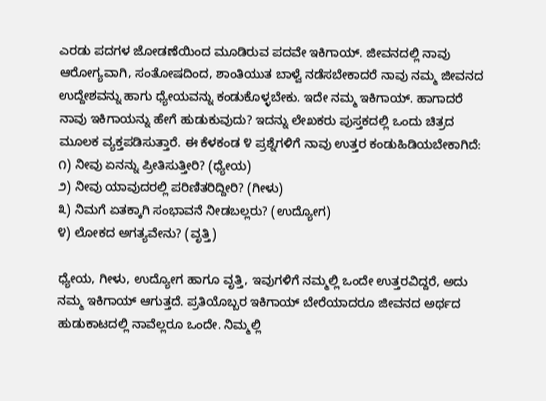ಎರಡು ಪದಗಳ ಜೋಡಣೆಯಿಂದ ಮೂಡಿರುವ ಪದವೇ ಇಕಿಗಾಯ್‌. ಜೀವನದಲ್ಲಿ ನಾವು ಆರೋಗ್ಯವಾಗಿ, ಸಂತೋಷದಿಂದ, ಶಾಂತಿಯುತ ಬಾಳ್ವೆ ನಡೆಸಬೇಕಾದರೆ ನಾವು ನಮ್ಮ ಜೀವನದ ಉದ್ದೇಶವನ್ನು ಹಾಗು ಧ್ಯೇಯವನ್ನು ಕಂಡುಕೊಳ್ಳಬೇಕು. ಇದೇ ನಮ್ಮ ಇಕಿಗಾಯ್‌. ಹಾಗಾದರೆ ನಾವು ಇಕಿಗಾಯನ್ನು ಹೇಗೆ ಹುಡುಕುವುದು? ಇದನ್ನು ಲೇಖಕರು ಪುಸ್ತಕದಲ್ಲಿ ಒಂದು ಚಿತ್ರದ ಮೂಲಕ ವ್ಯಕ್ತಪಡಿಸುತ್ತಾರೆ. ಈ ಕೆಳಕಂಡ ೪ ಪ್ರಶ್ನೆಗಳಿಗೆ ನಾವು ಉತ್ತರ ಕಂಡುಹಿಡಿಯಬೇಕಾಗಿದೆ:
೧) ನೀವು ಏನನ್ನು ಪ್ರೀತಿಸುತ್ತೀರಿ? (ಧ್ಯೇಯ)
೨) ನೀವು ಯಾವುದರಲ್ಲಿ ಪರಿಣಿತರಿದ್ದೀರಿ? (ಗೀಳು)
೩) ನಿಮಗೆ ಏತಕ್ಕಾಗಿ ಸಂಭಾವನೆ ನೀಡಬಲ್ಲರು? (ಉದ್ಯೋಗ)
೪) ಲೋಕದ ಅಗತ್ಯವೇನು? (ವೃತ್ತಿ)

ಧ್ಯೇಯ, ಗೀಳು, ಉದ್ಯೋಗ ಹಾಗೂ ವೃತ್ತಿ, ಇವುಗಳಿಗೆ ನಮ್ಮಲ್ಲಿ ಒಂದೇ ಉತ್ತರವಿದ್ದರೆ, ಅದು ನಮ್ಮ ಇಕಿಗಾಯ್ ಆಗುತ್ತದೆ. ಪ್ರತಿಯೊಬ್ಬರ ಇಕಿಗಾಯ್‌ ಬೇರೆಯಾದರೂ ಜೀವನದ ಅರ್ಥದ ಹುಡುಕಾಟದಲ್ಲಿ ನಾವೆಲ್ಲರೂ ಒಂದೇ. ನಿಮ್ಮಲ್ಲಿ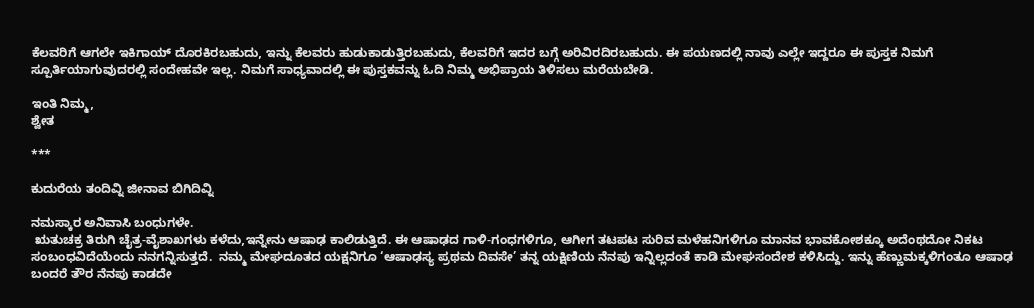ಕೆಲವರಿಗೆ ಆಗಲೇ ಇಕಿಗಾಯ್‌ ದೊರಕಿರಬಹುದು, ಇನ್ನು ಕೆಲವರು ಹುಡುಕಾಡುತ್ತಿರಬಹುದು, ಕೆಲವರಿಗೆ ಇದರ ಬಗ್ಗೆ ಅರಿವಿರದಿರಬಹುದು. ಈ ಪಯಣದಲ್ಲಿ ನಾವು ಎಲ್ಲೇ ಇದ್ದರೂ ಈ ಪುಸ್ತಕ ನಿಮಗೆ ಸ್ಪೂರ್ತಿಯಾಗುವುದರಲ್ಲಿ ಸಂದೇಹವೇ ಇಲ್ಲ. ನಿಮಗೆ ಸಾಧ್ಯವಾದಲ್ಲಿ ಈ ಪುಸ್ತಕವನ್ನು ಓದಿ ನಿಮ್ಮ ಅಭಿಪ್ರಾಯ ತಿಳಿಸಲು ಮರೆಯಬೇಡಿ.

ಇಂತಿ ನಿಮ್ಮ,
ಶ್ವೇತ

***

ಕುದುರೆಯ ತಂದಿವ್ನಿ ಜೀನಾವ ಬಿಗಿದಿವ್ನಿ

ನಮಸ್ಕಾರ ಅನಿವಾಸಿ ಬಂಧುಗಳೇ.
 ಋತುಚಕ್ರ ತಿರುಗಿ ಚೈತ್ರ-ವೈಶಾಖಗಳು ಕಳೆದು,ಇನ್ನೇನು ಆಷಾಢ ಕಾಲಿಡುತ್ತಿದೆ. ಈ ಆಷಾಢದ ಗಾಳಿ-ಗಂಧಗಳಿಗೂ, ಆಗೀಗ ತಟಪಟ ಸುರಿವ ಮಳೆಹನಿಗಳಿಗೂ ಮಾನವ ಭಾವಕೋಶಕ್ಕೂ ಅದೆಂಥದೋ ನಿಕಟ ಸಂಬಂಧವಿದೆಯೆಂದು ನನಗನ್ನಿಸುತ್ತದೆ.  ನಮ್ಮ ಮೇಘದೂತದ ಯಕ್ಷನಿಗೂ ‘ಆಷಾಢಸ್ಯ ಪ್ರಥಮ ದಿವಸೇ’ ತನ್ನ ಯಕ್ಷಿಣಿಯ ನೆನಪು ಇನ್ನಿಲ್ಲದಂತೆ ಕಾಡಿ ಮೇಘಸಂದೇಶ ಕಳಿಸಿದ್ದು. ಇನ್ನು ಹೆಣ್ಣುಮಕ್ಕಳಿಗಂತೂ ಆಷಾಢ ಬಂದರೆ ತೌರ ನೆನಪು ಕಾಡದೇ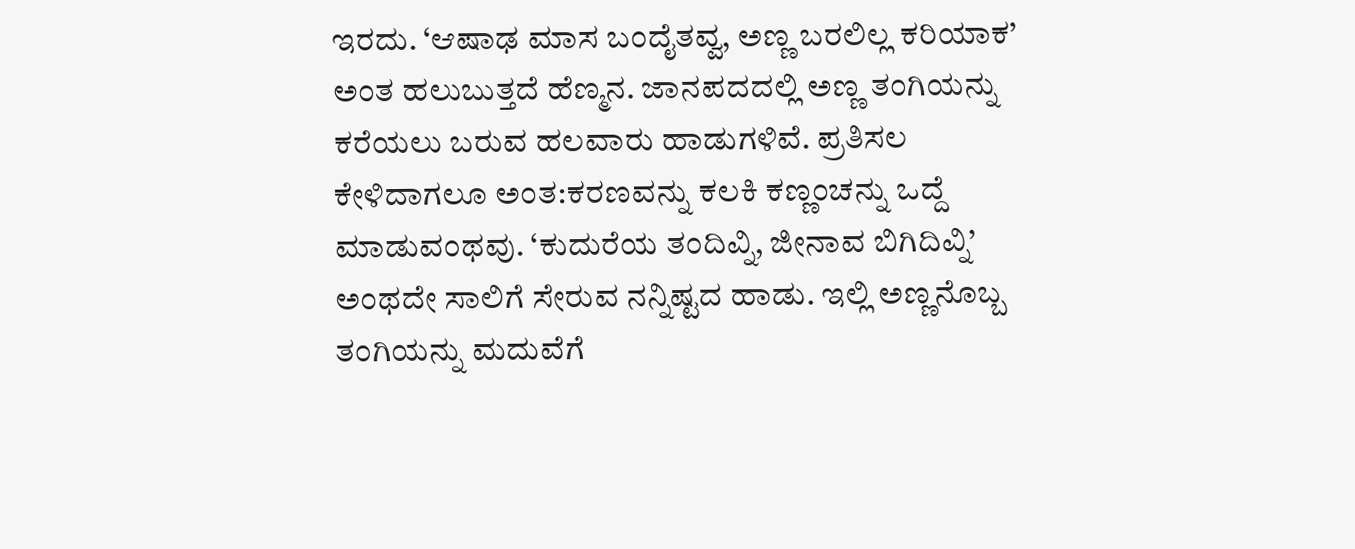ಇರದು. ‘ಆಷಾಢ ಮಾಸ ಬಂದೈತವ್ವ, ಅಣ್ಣ ಬರಲಿಲ್ಲ ಕರಿಯಾಕ’ ಅಂತ ಹಲುಬುತ್ತದೆ ಹೆಣ್ಮನ. ಜಾನಪದದಲ್ಲಿ ಅಣ್ಣ ತಂಗಿಯನ್ನು ಕರೆಯಲು ಬರುವ ಹಲವಾರು ಹಾಡುಗಳಿವೆ. ಪ್ರತಿಸಲ ಕೇಳಿದಾಗಲೂ ಅಂತ:ಕರಣವನ್ನು ಕಲಕಿ ಕಣ್ಣಂಚನ್ನು ಒದ್ದೆ ಮಾಡುವಂಥವು. ‘ಕುದುರೆಯ ತಂದಿವ್ನಿ, ಜೀನಾವ ಬಿಗಿದಿವ್ನಿ’ ಅಂಥದೇ ಸಾಲಿಗೆ ಸೇರುವ ನನ್ನಿಷ್ಟದ ಹಾಡು. ಇಲ್ಲಿ ಅಣ್ಣನೊಬ್ಬ ತಂಗಿಯನ್ನು ಮದುವೆಗೆ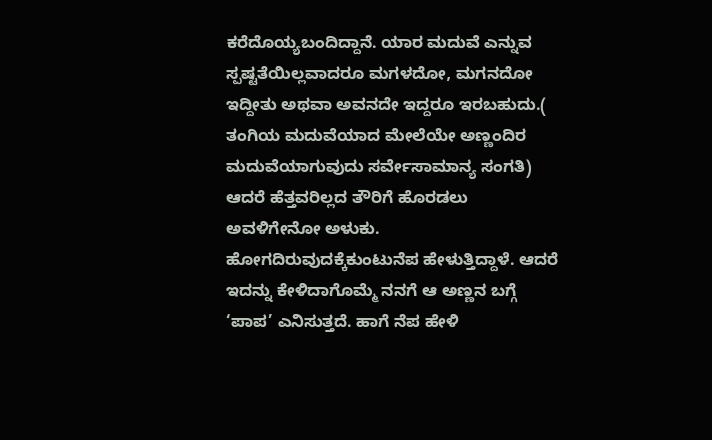ಕರೆದೊಯ್ಯಬಂದಿದ್ದಾನೆ. ಯಾರ ಮದುವೆ ಎನ್ನುವ ಸ್ಪಷ್ಟತೆಯಿಲ್ಲವಾದರೂ ಮಗಳದೋ, ಮಗನದೋ ಇದ್ದೀತು ಅಥವಾ ಅವನದೇ ಇದ್ದರೂ ಇರಬಹುದು.( ತಂಗಿಯ ಮದುವೆಯಾದ ಮೇಲೆಯೇ ಅಣ್ಣಂದಿರ ಮದುವೆಯಾಗುವುದು ಸರ್ವೇಸಾಮಾನ್ಯ ಸಂಗತಿ) ಆದರೆ ಹೆತ್ತವರಿಲ್ಲದ ತೌರಿಗೆ ಹೊರಡಲು ಅವಳಿಗೇನೋ ಅಳುಕು. ಹೋಗದಿರುವುದಕ್ಕೆಕುಂಟುನೆಪ ಹೇಳುತ್ತಿದ್ದಾಳೆ. ಆದರೆ ಇದನ್ನು ಕೇಳಿದಾಗೊಮ್ಮೆ ನನಗೆ ಆ ಅಣ್ಣನ ಬಗ್ಗೆ ‘ಪಾಪ’ ಎನಿಸುತ್ತದೆ. ಹಾಗೆ ನೆಪ ಹೇಳಿ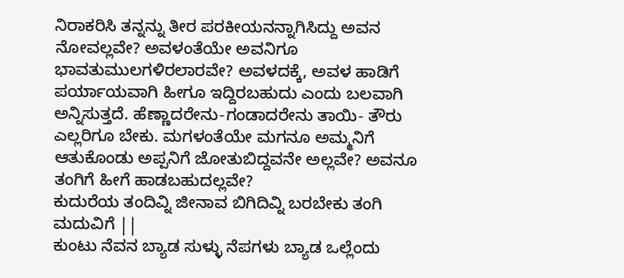ನಿರಾಕರಿಸಿ ತನ್ನನ್ನು ತೀರ ಪರಕೀಯನನ್ನಾಗಿಸಿದ್ದು ಅವನ ನೋವಲ್ಲವೇ? ಅವಳಂತೆಯೇ ಅವನಿಗೂ ಭಾವತುಮುಲಗಳಿರಲಾರವೇ? ಅವಳದಕ್ಕೆ, ಅವಳ ಹಾಡಿಗೆ  ಪರ್ಯಾಯವಾಗಿ ಹೀಗೂ ಇದ್ದಿರಬಹುದು ಎಂದು ಬಲವಾಗಿ ಅನ್ನಿಸುತ್ತದೆ. ಹೆಣ್ಣಾದರೇನು-ಗಂಡಾದರೇನು ತಾಯಿ- ತೌರು ಎಲ್ಲರಿಗೂ ಬೇಕು. ಮಗಳಂತೆಯೇ ಮಗನೂ ಅಮ್ಮನಿಗೆ ಆತುಕೊಂಡು ಅಪ್ಪನಿಗೆ ಜೋತುಬಿದ್ದವನೇ ಅಲ್ಲವೇ? ಅವನೂ ತಂಗಿಗೆ ಹೀಗೆ ಹಾಡಬಹುದಲ್ಲವೇ?
ಕುದುರೆಯ ತಂದಿವ್ನಿ ಜೀನಾವ ಬಿಗಿದಿವ್ನಿ ಬರಬೇಕು ತಂಗಿ ಮದುವಿಗೆ ||
ಕುಂಟು ನೆವನ ಬ್ಯಾಡ ಸುಳ್ಳು ನೆಪಗಳು ಬ್ಯಾಡ ಒಲ್ಲೆಂದು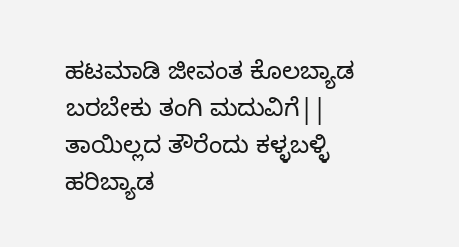ಹಟಮಾಡಿ ಜೀವಂತ ಕೊಲಬ್ಯಾಡ
ಬರಬೇಕು ತಂಗಿ ಮದುವಿಗೆ||
ತಾಯಿಲ್ಲದ ತೌರೆಂದು ಕಳ್ಳಬಳ್ಳಿ ಹರಿಬ್ಯಾಡ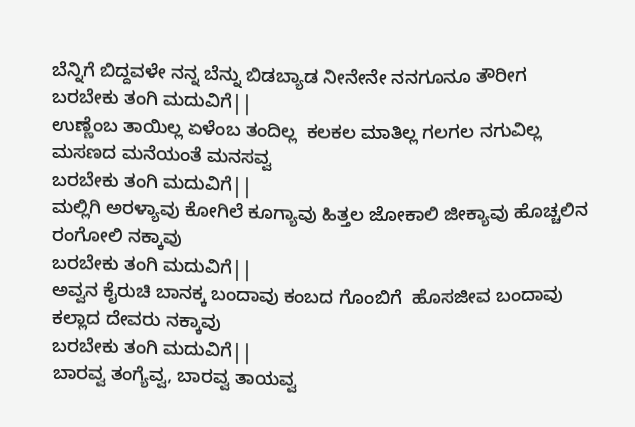ಬೆನ್ನಿಗೆ ಬಿದ್ದವಳೇ ನನ್ನ ಬೆನ್ನು ಬಿಡಬ್ಯಾಡ ನೀನೇನೇ ನನಗೂನೂ ತೌರೀಗ
ಬರಬೇಕು ತಂಗಿ ಮದುವಿಗೆ||
ಉಣ್ಣೆಂಬ ತಾಯಿಲ್ಲ ಏಳೆಂಬ ತಂದಿಲ್ಲ  ಕಲಕಲ ಮಾತಿಲ್ಲ ಗಲಗಲ ನಗುವಿಲ್ಲ ಮಸಣದ ಮನೆಯಂತೆ ಮನಸವ್ವ
ಬರಬೇಕು ತಂಗಿ ಮದುವಿಗೆ||
ಮಲ್ಲಿಗಿ ಅರಳ್ಯಾವು ಕೋಗಿಲೆ ಕೂಗ್ಯಾವು ಹಿತ್ತಲ ಜೋಕಾಲಿ ಜೀಕ್ಯಾವು ಹೊಚ್ಚಲಿನ ರಂಗೋಲಿ ನಕ್ಕಾವು
ಬರಬೇಕು ತಂಗಿ ಮದುವಿಗೆ||
ಅವ್ವನ ಕೈರುಚಿ ಬಾನಕ್ಕ ಬಂದಾವು ಕಂಬದ ಗೊಂಬಿಗೆ  ಹೊಸಜೀವ ಬಂದಾವು ಕಲ್ಲಾದ ದೇವರು ನಕ್ಕಾವು
ಬರಬೇಕು ತಂಗಿ ಮದುವಿಗೆ||
ಬಾರವ್ವ ತಂಗ್ಯೆವ್ವ, ಬಾರವ್ವ ತಾಯವ್ವ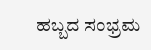ಹಬ್ಬದ ಸಂಭ್ರಮ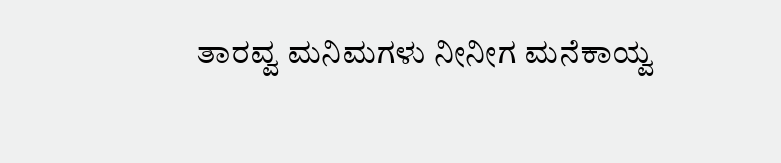ತಾರವ್ವ ಮನಿಮಗಳು ನೀನೀಗ ಮನೆಕಾಯ್ವ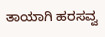ತಾಯಾಗಿ ಹರಸವ್ವ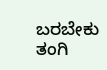ಬರಬೇಕು ತಂಗಿ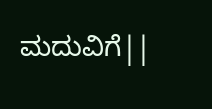ಮದುವಿಗೆ||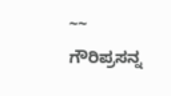~~ ಗೌರಿಪ್ರಸನ್ನ